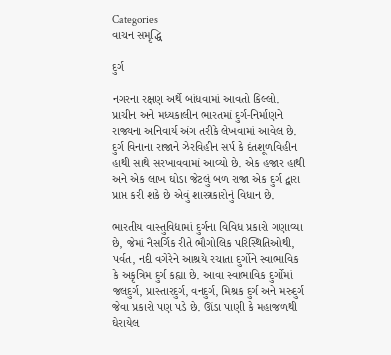Categories
વાચન સમૃદ્ધિ

દુર્ગ

નગરના રક્ષણ અર્થે બાંધવામાં આવતો કિલ્લો. પ્રાચીન અને મધ્યકાલીન ભારતમાં દુર્ગ-નિર્માણને રાજ્યના અનિવાર્ય અંગ તરીકે લેખવામાં આવેલ છે. દુર્ગ વિનાના રાજાને ઝેરવિહીન સર્પ કે દંતશૂળવિહીન હાથી સાથે સરખાવવામાં આવ્યો છે. એક હજાર હાથી અને એક લાખ ઘોડા જેટલું બળ રાજા એક દુર્ગ દ્વારા પ્રાપ્ત કરી શકે છે એવું શાસ્ત્રકારોનું વિધાન છે.

ભારતીય વાસ્તુવિદ્યામાં દુર્ગના વિવિધ પ્રકારો ગણાવ્યા છે, જેમાં નૈસર્ગિક રીતે ભૌગોલિક પરિસ્થિતિઓથી, પર્વત, નદી વગેરેને આશ્રયે રચાતા દુર્ગોને સ્વાભાવિક કે અકૃત્રિમ દુર્ગ કહ્યા છે. આવા સ્વાભાવિક દુર્ગોમાં જલદુર્ગ, પ્રાસ્તારદુર્ગ, વનદુર્ગ, મિશ્રક દુર્ગ અને મરુદુર્ગ જેવા પ્રકારો પણ પડે છે. ઊંડા પાણી કે મહાજળથી ઘેરાયેલ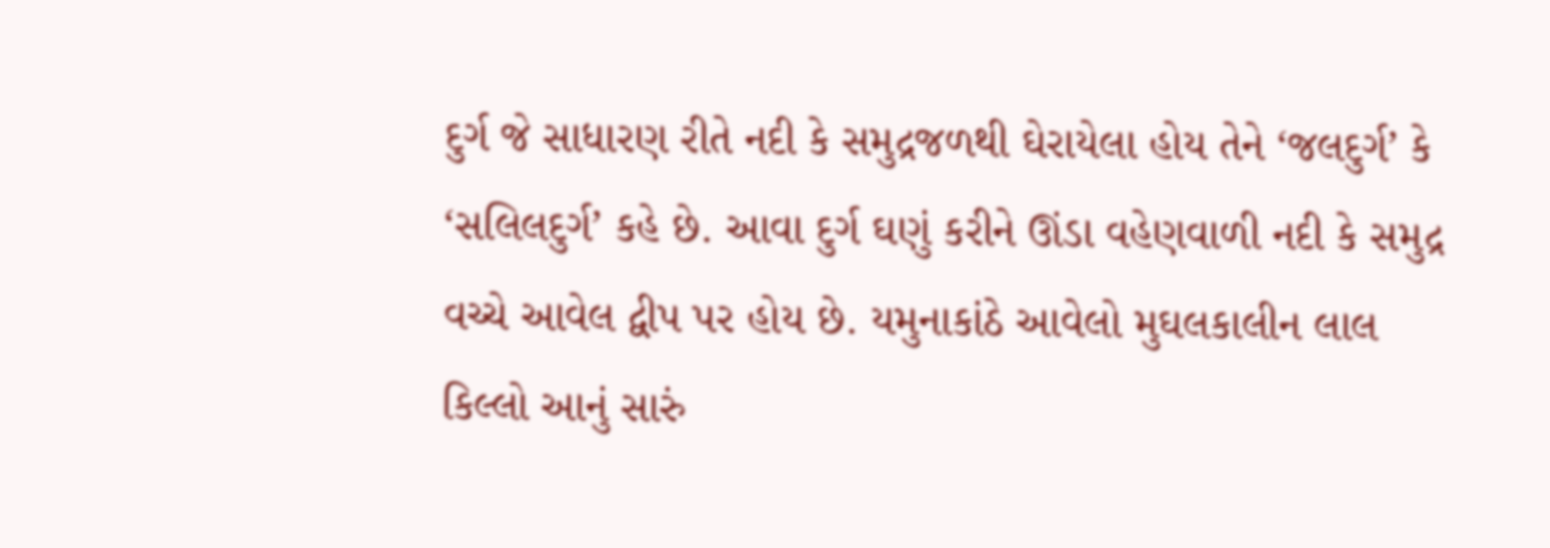દુર્ગ જે સાધારણ રીતે નદી કે સમુદ્રજળથી ઘેરાયેલા હોય તેને ‘જલદુર્ગ’ કે ‘સલિલદુર્ગ’ કહે છે. આવા દુર્ગ ઘણું કરીને ઊંડા વહેણવાળી નદી કે સમુદ્ર વચ્ચે આવેલ દ્વીપ પર હોય છે. યમુનાકાંઠે આવેલો મુઘલકાલીન લાલ કિલ્લો આનું સારું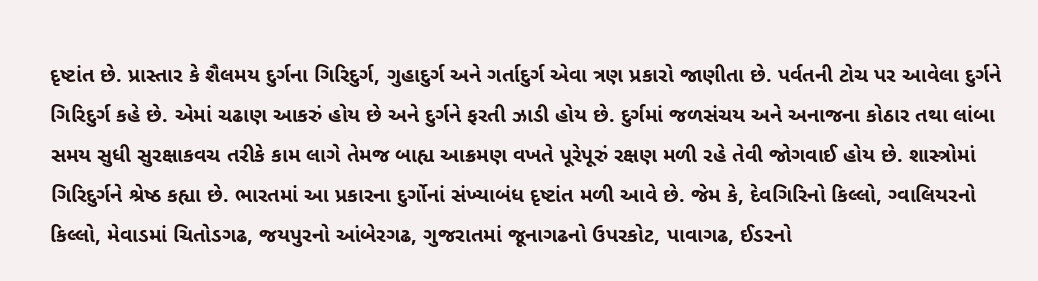દૃષ્ટાંત છે. પ્રાસ્તાર કે શૈલમય દુર્ગના ગિરિદુર્ગ, ગુહાદુર્ગ અને ગર્તાદુર્ગ એવા ત્રણ પ્રકારો જાણીતા છે. પર્વતની ટોચ પર આવેલા દુર્ગને ગિરિદુર્ગ કહે છે. એમાં ચઢાણ આકરું હોય છે અને દુર્ગને ફરતી ઝાડી હોય છે. દુર્ગમાં જળસંચય અને અનાજના કોઠાર તથા લાંબા સમય સુધી સુરક્ષાકવચ તરીકે કામ લાગે તેમજ બાહ્ય આક્રમણ વખતે પૂરેપૂરું રક્ષણ મળી રહે તેવી જોગવાઈ હોય છે. શાસ્ત્રોમાં ગિરિદુર્ગને શ્રેષ્ઠ કહ્યા છે. ભારતમાં આ પ્રકારના દુર્ગોનાં સંખ્યાબંધ દૃષ્ટાંત મળી આવે છે. જેમ કે, દેવગિરિનો કિલ્લો, ગ્વાલિયરનો કિલ્લો, મેવાડમાં ચિતોડગઢ, જયપુરનો આંબેરગઢ, ગુજરાતમાં જૂનાગઢનો ઉપરકોટ, પાવાગઢ, ઈડરનો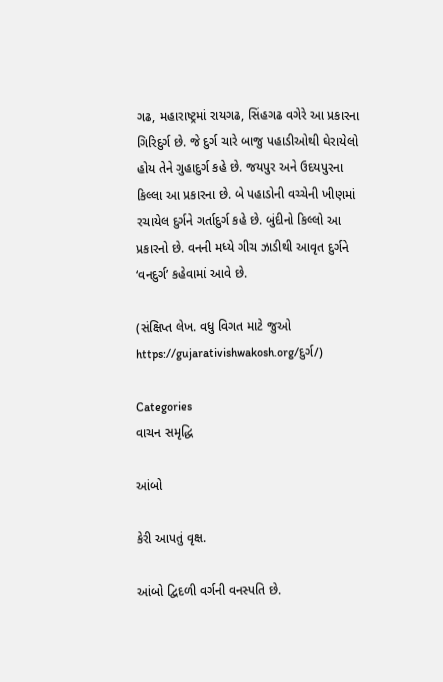ગઢ, મહારાષ્ટ્રમાં રાયગઢ, સિંહગઢ વગેરે આ પ્રકારના ગિરિદુર્ગ છે. જે દુર્ગ ચારે બાજુ પહાડીઓથી ઘેરાયેલો હોય તેને ગુહાદુર્ગ કહે છે. જયપુર અને ઉદયપુરના કિલ્લા આ પ્રકારના છે. બે પહાડોની વચ્ચેની ખીણમાં રચાયેલ દુર્ગને ગર્તાદુર્ગ કહે છે. બુંદીનો કિલ્લો આ પ્રકારનો છે. વનની મધ્યે ગીચ ઝાડીથી આવૃત દુર્ગને ‘વનદુર્ગ’ કહેવામાં આવે છે.

(સંક્ષિપ્ત લેખ. વધુ વિગત માટે જુઓ https://gujarativishwakosh.org/દુર્ગ/)

Categories
વાચન સમૃદ્ધિ

આંબો

કેરી આપતું વૃક્ષ.

આંબો દ્વિદળી વર્ગની વનસ્પતિ છે.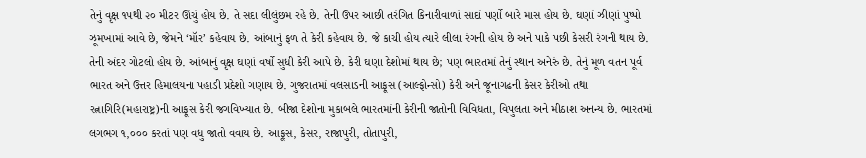તેનું વૃક્ષ ૧૫થી ૨૦ મીટર ઊંચું હોય છે. તે સદા લીલુંછમ રહે છે. તેની ઉપર આછી તરંગિત કિનારીવાળાં સાદાં પર્ણો બારે માસ હોય છે. ઘણાં ઝીણાં પુષ્પો ઝૂમખામાં આવે છે, જેમને ‘મૉર’ કહેવાય છે. આંબાનું ફળ તે કેરી કહેવાય છે. જે કાચી હોય ત્યારે લીલા રંગની હોય છે અને પાકે પછી કેસરી રંગની થાય છે. તેની અંદર ગોટલો હોય છે. આંબાનું વૃક્ષ ઘણાં વર્ષો સુધી કેરી આપે છે. કેરી ઘણા દેશોમાં થાય છે; પણ ભારતમાં તેનું સ્થાન અનેરું છે. તેનું મૂળ વતન પૂર્વ ભારત અને ઉત્તર હિમાલયના પહાડી પ્રદેશો ગણાય છે. ગુજરાતમાં વલસાડની આફૂસ (આલ્ફોન્સો) કેરી અને જૂનાગઢની કેસર કેરીઓ તથા રત્નાગિરિ(મહારાષ્ટ્ર)ની આફૂસ કેરી જગવિખ્યાત છે. બીજા દેશોના મુકાબલે ભારતમાંની કેરીની જાતોની વિવિધતા, વિપુલતા અને મીઠાશ અનન્ય છે. ભારતમાં લગભગ ૧,૦૦૦ કરતાં પણ વધુ જાતો વવાય છે. આફૂસ, કેસર, રાજાપુરી, તોતાપુરી,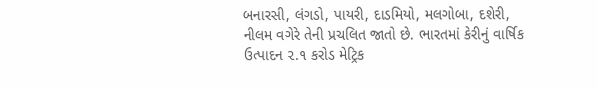બનારસી, લંગડો, પાયરી, દાડમિયો, મલગોબા, દશેરી, નીલમ વગેરે તેની પ્રચલિત જાતો છે. ભારતમાં કેરીનું વાર્ષિક ઉત્પાદન ૨.૧ કરોડ મેટ્રિક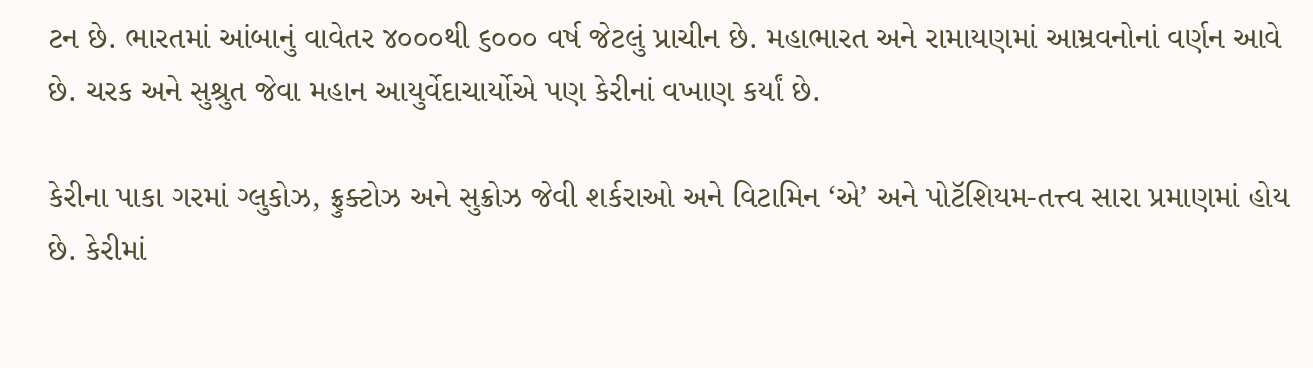ટન છે. ભારતમાં આંબાનું વાવેતર ૪૦૦૦થી ૬૦૦૦ વર્ષ જેટલું પ્રાચીન છે. મહાભારત અને રામાયણમાં આમ્રવનોનાં વર્ણન આવે છે. ચરક અને સુશ્રુત જેવા મહાન આયુર્વેદાચાર્યોએ પણ કેરીનાં વખાણ કર્યાં છે.

કેરીના પાકા ગરમાં ગ્લુકોઝ, ફ્રુક્ટોઝ અને સુક્રોઝ જેવી શર્કરાઓ અને વિટામિન ‘એ’ અને પોટૅશિયમ-તત્ત્વ સારા પ્રમાણમાં હોય છે. કેરીમાં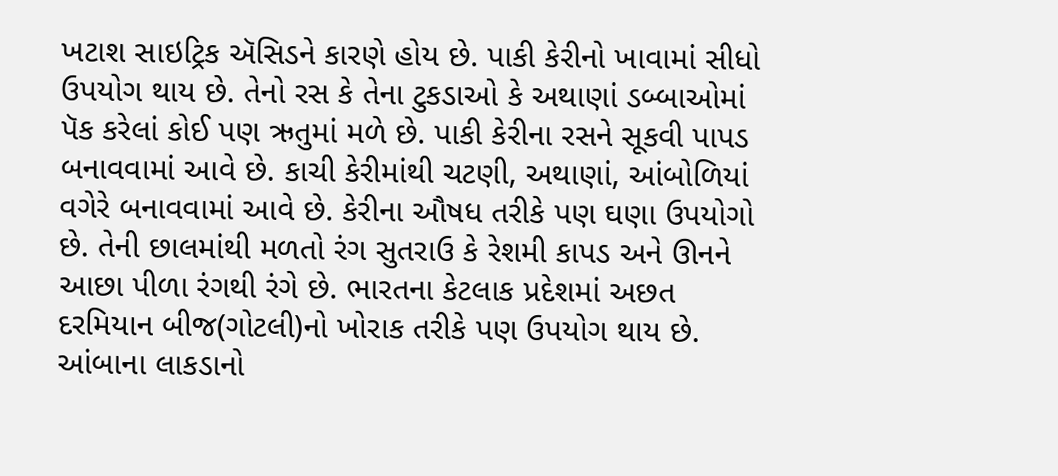ખટાશ સાઇટ્રિક ઍસિડને કારણે હોય છે. પાકી કેરીનો ખાવામાં સીધો ઉપયોગ થાય છે. તેનો રસ કે તેના ટુકડાઓ કે અથાણાં ડબ્બાઓમાં પૅક કરેલાં કોઈ પણ ઋતુમાં મળે છે. પાકી કેરીના રસને સૂકવી પાપડ બનાવવામાં આવે છે. કાચી કેરીમાંથી ચટણી, અથાણાં, આંબોળિયાં વગેરે બનાવવામાં આવે છે. કેરીના ઔષધ તરીકે પણ ઘણા ઉપયોગો છે. તેની છાલમાંથી મળતો રંગ સુતરાઉ કે રેશમી કાપડ અને ઊનને આછા પીળા રંગથી રંગે છે. ભારતના કેટલાક પ્રદેશમાં અછત દરમિયાન બીજ(ગોટલી)નો ખોરાક તરીકે પણ ઉપયોગ થાય છે. આંબાના લાકડાનો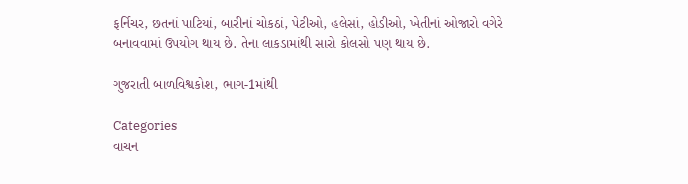ફર્નિચર, છતનાં પાટિયાં, બારીનાં ચોકઠાં, પેટીઓ, હલેસાં, હોડીઓ, ખેતીનાં ઓજારો વગેરે બનાવવામાં ઉપયોગ થાય છે. તેના લાકડામાંથી સારો કોલસો પણ થાય છે.

ગુજરાતી બાળવિશ્વકોશ, ભાગ-1માંથી

Categories
વાચન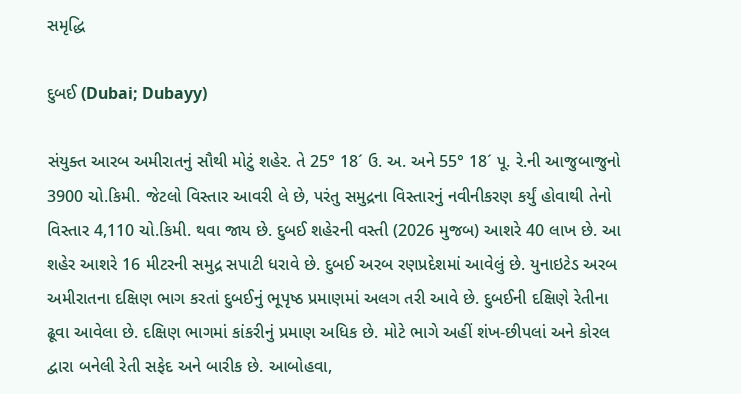સમૃદ્ધિ

દુબઈ (Dubai; Dubayy)

સંયુક્ત આરબ અમીરાતનું સૌથી મોટું શહેર. તે 25° 18´ ઉ. અ. અને 55° 18´ પૂ. રે.ની આજુબાજુનો 3900 ચો.કિમી. જેટલો વિસ્તાર આવરી લે છે, પરંતુ સમુદ્રના વિસ્તારનું નવીનીકરણ કર્યું હોવાથી તેનો વિસ્તાર 4,110 ચો.કિમી. થવા જાય છે. દુબઈ શહેરની વસ્તી (2026 મુજબ) આશરે 40 લાખ છે. આ શહેર આશરે 16 મીટરની સમુદ્ર સપાટી ધરાવે છે. દુબઈ અરબ રણપ્રદેશમાં આવેલું છે. યુનાઇટેડ અરબ અમીરાતના દક્ષિણ ભાગ કરતાં દુબઈનું ભૂપૃષ્ઠ પ્રમાણમાં અલગ તરી આવે છે. દુબઈની દક્ષિણે રેતીના ઢૂવા આવેલા છે. દક્ષિણ ભાગમાં કાંકરીનું પ્રમાણ અધિક છે. મોટે ભાગે અહીં શંખ-છીપલાં અને કોરલ દ્વારા બનેલી રેતી સફેદ અને બારીક છે. આબોહવા,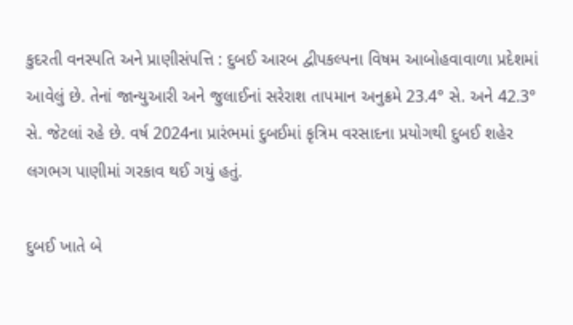કુદરતી વનસ્પતિ અને પ્રાણીસંપત્તિ : દુબઈ આરબ દ્વીપકલ્પના વિષમ આબોહવાવાળા પ્રદેશમાં આવેલું છે. તેનાં જાન્યુઆરી અને જુલાઈનાં સરેરાશ તાપમાન અનુક્રમે 23.4° સે. અને 42.3° સે. જેટલાં રહે છે. વર્ષ 2024ના પ્રારંભમાં દુબઈમાં કૃત્રિમ વરસાદના પ્રયોગથી દુબઈ શહેર લગભગ પાણીમાં ગરકાવ થઈ ગયું હતું.

દુબઈ ખાતે બે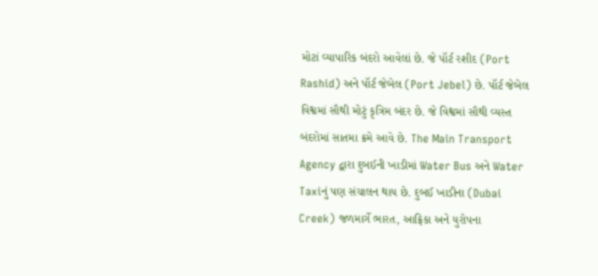મોટાં વ્યાપારિક બંદરો આવેલાં છે. જે પૉર્ટ રશીદ (Port Rashid) અને પૉર્ટ જેબેલ (Port Jebel) છે. પૉર્ટ જેબેલ વિશ્વમાં સૌથી મોટું કૃત્રિમ બંદર છે. જે વિશ્વમાં સૌથી વ્યસ્ત બંદરોમાં સાતમા ક્રમે આવે છે. The Main Transport Agency દ્વારા દુબઈની ખાડીમાં Water Bus અને Water Taxiનું પણ સંચાલન થાય છે. દુબઈ ખાડીના (Dubai Creek) જળમાર્ગે ભારત, આફ્રિકા અને યુરોપના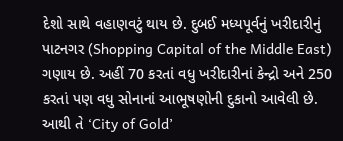દેશો સાથે વહાણવટું થાય છે. દુબઈ મધ્યપૂર્વનું ખરીદારીનું પાટનગર (Shopping Capital of the Middle East) ગણાય છે. અહીં 70 કરતાં વધુ ખરીદારીનાં કેન્દ્રો અને 250 કરતાં પણ વધુ સોનાનાં આભૂષણોની દુકાનો આવેલી છે. આથી તે ‘City of Gold’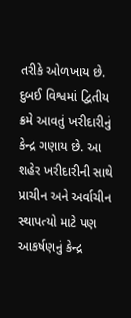તરીકે ઓળખાય છે. દુબઈ વિશ્વમાં દ્વિતીય ક્રમે આવતું ખરીદારીનું કેન્દ્ર ગણાય છે. આ શહેર ખરીદારીની સાથે પ્રાચીન અને અર્વાચીન સ્થાપત્યો માટે પણ આકર્ષણનું કેન્દ્ર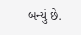બન્યું છે.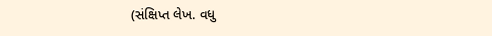(સંક્ષિપ્ત લેખ. વધુ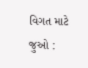વિગત માટે જુઓ :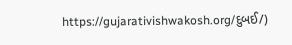https://gujarativishwakosh.org/દુબઈ/)